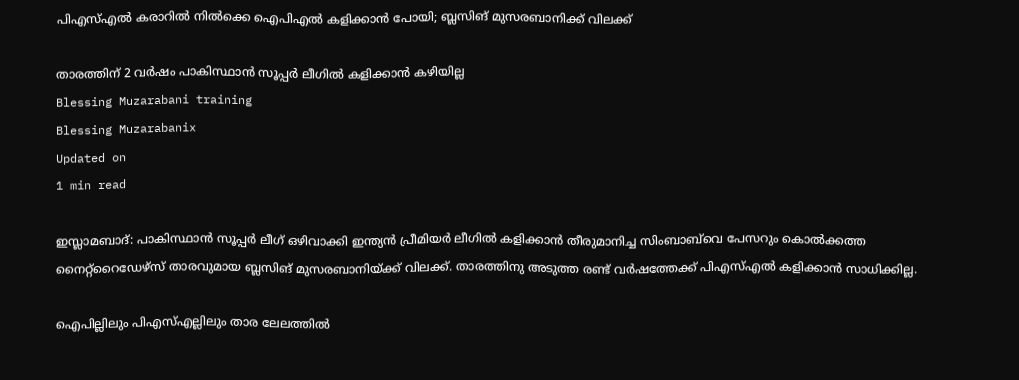പിഎസ്എല്‍ കരാറില്‍ നില്‍ക്കെ ഐപിഎല്‍ കളിക്കാന്‍ പോയി; ബ്ലസിങ് മുസരബാനിക്ക് വിലക്ക്

താരത്തിന് 2 വര്‍ഷം പാകിസ്ഥാന്‍ സൂപ്പര്‍ ലീഗില്‍ കളിക്കാന്‍ കഴിയില്ല
Blessing Muzarabani training
Blessing Muzarabanix
Updated on
1 min read

ഇസ്ലാമബാദ്: പാകിസ്ഥാന്‍ സൂപ്പര്‍ ലീഗ് ഒഴിവാക്കി ഇന്ത്യന്‍ പ്രീമിയര്‍ ലീഗില്‍ കളിക്കാന്‍ തീരുമാനിച്ച സിംബാബ്‌വെ പേസറും കൊല്‍ക്കത്ത നൈറ്റ്‌റൈഡേഴ്‌സ് താരവുമായ ബ്ലസിങ് മുസരബാനിയ്ക്ക് വിലക്ക്. താരത്തിനു അടുത്ത രണ്ട് വര്‍ഷത്തേക്ക് പിഎസ്എല്‍ കളിക്കാന്‍ സാധിക്കില്ല.

ഐപില്ലിലും പിഎസ്എല്ലിലും താര ലേലത്തില്‍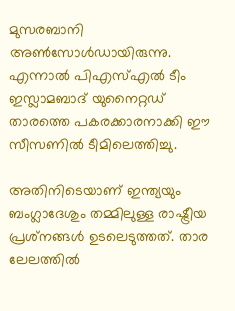മുസരബാനി അണ്‍സോള്‍ഡായിരുന്നു. എന്നാല്‍ പിഎസ്എല്‍ ടീം ഇസ്ലാമബാദ് യുനൈറ്റഡ് താരത്തെ പകരക്കാരനാക്കി ഈ സീസണില്‍ ടീമിലെത്തിച്ചു.

അതിനിടെയാണ് ഇന്ത്യയും ബംഗ്ലാദേശും തമ്മിലുള്ള രാഷ്ട്രീയ പ്രശ്‌നങ്ങള്‍ ഉടലെടുത്തത്. താര ലേലത്തില്‍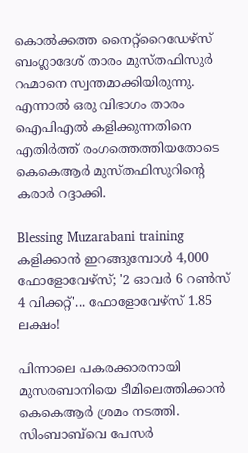കൊല്‍ക്കത്ത നൈറ്റ്‌റൈഡേഴ്‌സ് ബംഗ്ലാദേശ് താരം മുസ്തഫിസുര്‍ റഹ്മാനെ സ്വന്തമാക്കിയിരുന്നു. എന്നാല്‍ ഒരു വിഭാഗം താരം ഐപിഎല്‍ കളിക്കുന്നതിനെ എതിര്‍ത്ത് രംഗത്തെത്തിയതോടെ കെകെആര്‍ മുസ്തഫിസുറിന്റെ കരാര്‍ റദ്ദാക്കി.

Blessing Muzarabani training
കളിക്കാന്‍ ഇറങ്ങുമ്പോള്‍ 4,000 ഫോളോവേഴ്‌സ്; '2 ഓവർ 6 റൺസ് 4 വിക്കറ്റ്'... ഫോളോവേഴ്‌സ് 1.85 ലക്ഷം!

പിന്നാലെ പകരക്കാരനായി മുസരബാനിയെ ടീമിലെത്തിക്കാന്‍ കെകെആര്‍ ശ്രമം നടത്തി. സിംബാബ്‌വെ പേസര്‍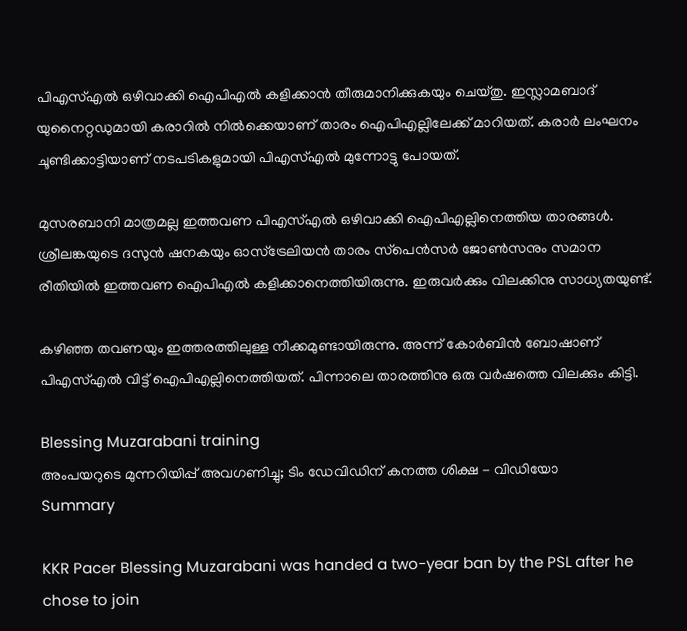പിഎസ്എല്‍ ഒഴിവാക്കി ഐപിഎല്‍ കളിക്കാന്‍ തീരുമാനിക്കുകയും ചെയ്തു. ഇസ്ലാമബാദ് യുനൈറ്റഡുമായി കരാറില്‍ നില്‍ക്കെയാണ് താരം ഐപിഎല്ലിലേക്ക് മാറിയത്. കരാർ ലംഘനം ചൂണ്ടിക്കാട്ടിയാണ് നടപടികളുമായി പിഎസ്എല്‍ മുന്നോട്ടു പോയത്.

മുസരബാനി മാത്രമല്ല ഇത്തവണ പിഎസ്എല്‍ ഒഴിവാക്കി ഐപിഎല്ലിനെത്തിയ താരങ്ങള്‍. ശ്രീലങ്കയുടെ ദസുന്‍ ഷനകയും ഓസ്‌ട്രേലിയന്‍ താരം സ്‌പെന്‍സര്‍ ജോണ്‍സനും സമാന രീതിയില്‍ ഇത്തവണ ഐപിഎല്‍ കളിക്കാനെത്തിയിരുന്നു. ഇരുവര്‍ക്കും വിലക്കിനു സാധ്യതയുണ്ട്.

കഴിഞ്ഞ തവണയും ഇത്തരത്തിലുള്ള നീക്കമുണ്ടായിരുന്നു. അന്ന് കോര്‍ബിന്‍ ബോഷാണ് പിഎസ്എല്‍ വിട്ട് ഐപിഎല്ലിനെത്തിയത്. പിന്നാലെ താരത്തിനു ഒരു വര്‍ഷത്തെ വിലക്കും കിട്ടി.

Blessing Muzarabani training
അംപയറുടെ മുന്നറിയിപ്പ് അവഗണിച്ചു; ടിം ഡേവിഡിന് കനത്ത ശിക്ഷ - വിഡിയോ
Summary

KKR Pacer Blessing Muzarabani was handed a two-year ban by the PSL after he chose to join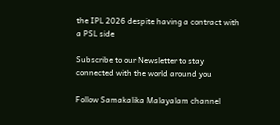the IPL 2026 despite having a contract with a PSL side

Subscribe to our Newsletter to stay connected with the world around you

Follow Samakalika Malayalam channel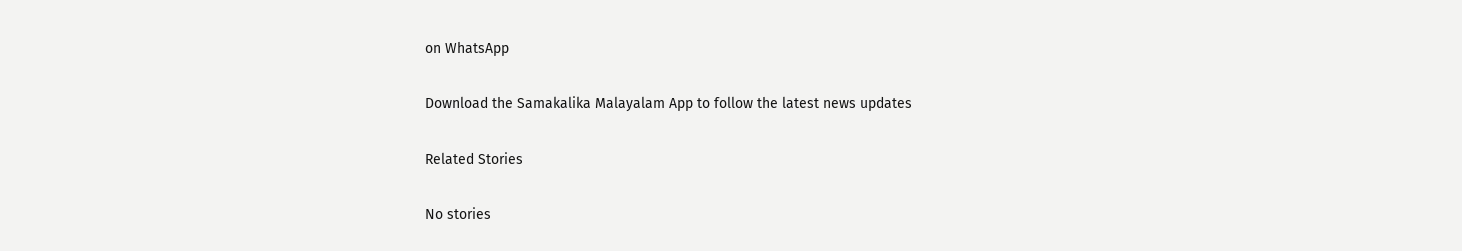on WhatsApp

Download the Samakalika Malayalam App to follow the latest news updates

Related Stories

No stories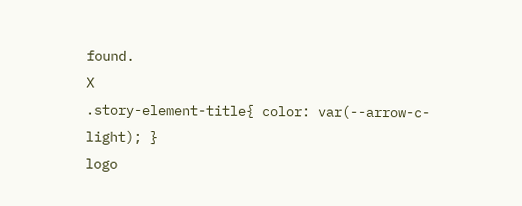found.
X
.story-element-title{ color: var(--arrow-c-light); }
logo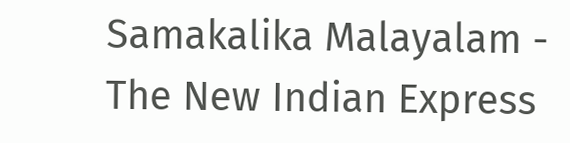Samakalika Malayalam - The New Indian Express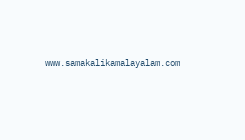www.samakalikamalayalam.com